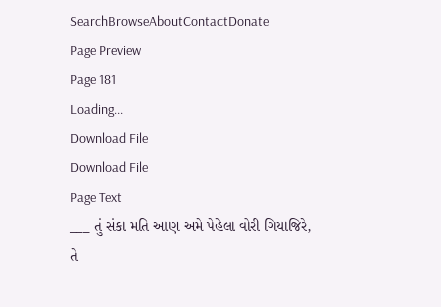SearchBrowseAboutContactDonate
Page Preview
Page 181
Loading...
Download File
Download File
Page Text
___ તું સંકા મતિ આણ અમે પેહેલા વોરી ગિયાજિરે, તે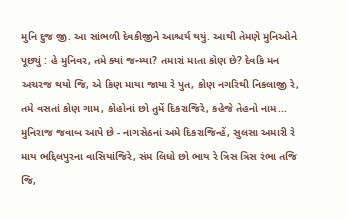મુનિ દુજ જી. આ સાંભળી દેવકીજીને આશ્ચર્ય થયું. આથી તેમણે મુનિઓને પૂછ્યું : હે મુનિવર, તમે ક્યાં જન્મ્યા? તમારાં માતા કોણ છે? દેવકિ મન અચરજ થયો જિ, એ કિણ માયા જાયા રે પુત, કોણ નગરિથી નિકલાજી રે, તમે વસતાં કોણ ગામ, કોહોનાં છો તુમેં દિકરાજિરે, કહેજે તેહનો નામ... મુનિરાજ જવાબ આપે છે - નાગસેઠનાં અમે દિકરાજિન્હેં, સુલસા અમારી રે માય ભદ્દિલપુરના વાસિયાંજિરે, સંમ લિધો છો ભાય રે ત્રિસ ત્રિસ રંભા તજિ જિ,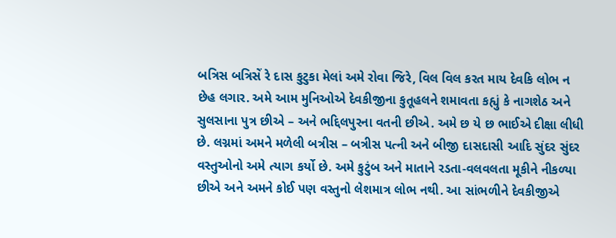બત્રિસ બત્રિસેં રે દાસ કુટુકા મેલાં અમે રોવા જિરે, વિલ વિલ કરત માય દેવકિ લોભ ન છેહ લગાર. અમે આમ મુનિઓએ દેવકીજીના કુતૂહલને શમાવતા કહ્યું કે નાગશેઠ અને સુલસાના પુત્ર છીએ – અને ભદ્દિલપુરના વતની છીએ. અમે છ યે છ ભાઈએ દીક્ષા લીધી છે. લગ્નમાં અમને મળેલી બત્રીસ – બત્રીસ પત્ની અને બીજી દાસદાસી આદિ સુંદર સુંદર વસ્તુઓનો અમે ત્યાગ કર્યો છે. અમે કુટુંબ અને માતાને રડતા-વલવલતા મૂકીને નીકળ્યા છીએ અને અમને કોઈ પણ વસ્તુનો લેશમાત્ર લોભ નથી. આ સાંભળીને દેવકીજીએ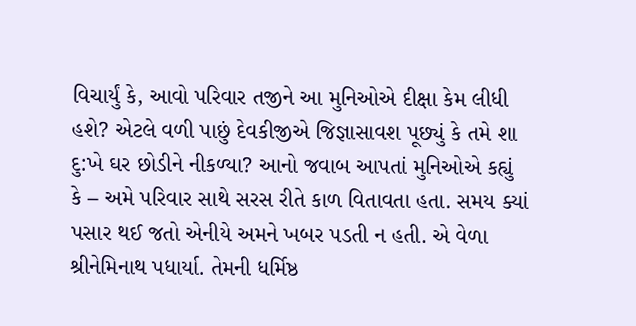વિચાર્યું કે, આવો પરિવાર તજીને આ મુનિઓએ દીક્ષા કેમ લીધી હશે? એટલે વળી પાછું દેવકીજીએ જિજ્ઞાસાવશ પૂછ્યું કે તમે શા દુ:ખે ઘર છોડીને નીકળ્યા? આનો જવાબ આપતાં મુનિઓએ કહ્યું કે – અમે પરિવાર સાથે સરસ રીતે કાળ વિતાવતા હતા. સમય ક્યાં પસાર થઈ જતો એનીયે અમને ખબર પડતી ન હતી. એ વેળા શ્રીનેમિનાથ પધાર્યા. તેમની ધર્મિષ્ઠ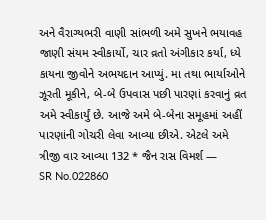અને વૈરાગ્યભરી વાણી સાંભળી અમે સુખને ભયાવહ જાણી સંયમ સ્વીકાર્યો, ચાર વ્રતો અંગીકાર કર્યા, ધ્યે કાયના જીવોને અભયદાન આપ્યું. મા તથા ભાર્યાઓને ઝૂરતી મૂકીને, બે-બે ઉપવાસ પછી પારણાં કરવાનું વ્રત અમે સ્વીકાર્યું છે. આજે અમે બે-બેના સમૂહમાં અહીં પારણાંની ગોચરી લેવા આવ્યા છીએ. એટલે અમે ત્રીજી વાર આવ્યા 132 * જૈન રાસ વિમર્શ —
SR No.022860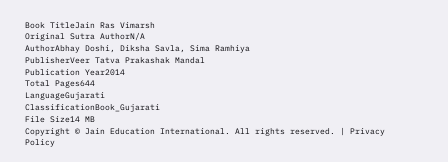Book TitleJain Ras Vimarsh
Original Sutra AuthorN/A
AuthorAbhay Doshi, Diksha Savla, Sima Ramhiya
PublisherVeer Tatva Prakashak Mandal
Publication Year2014
Total Pages644
LanguageGujarati
ClassificationBook_Gujarati
File Size14 MB
Copyright © Jain Education International. All rights reserved. | Privacy Policy